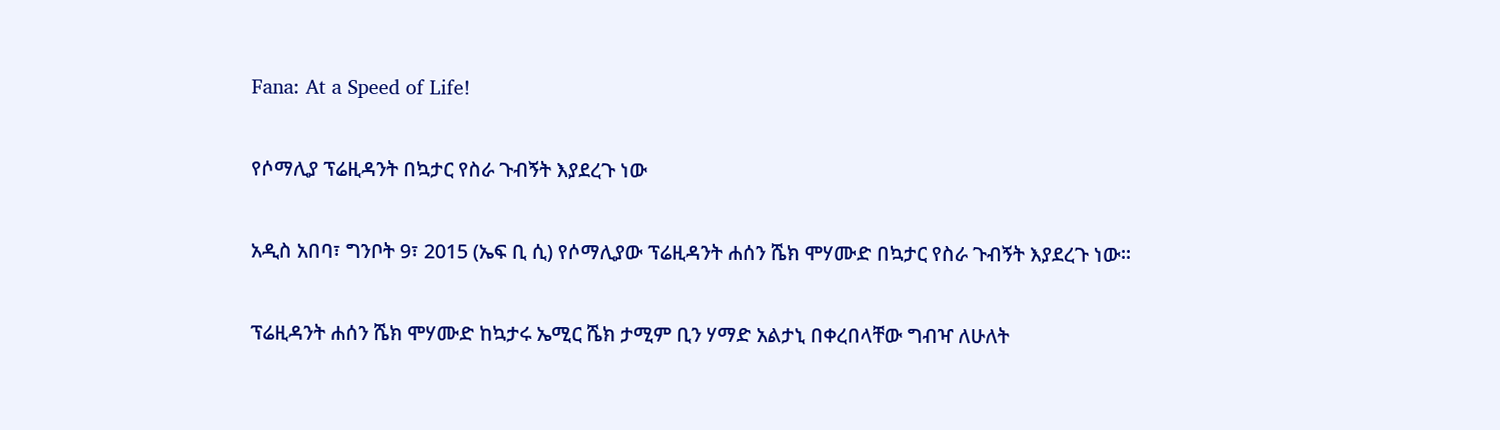Fana: At a Speed of Life!

የሶማሊያ ፕሬዚዳንት በኳታር የስራ ጉብኝት እያደረጉ ነው

አዲስ አበባ፣ ግንቦት 9፣ 2015 (ኤፍ ቢ ሲ) የሶማሊያው ፕሬዚዳንት ሐሰን ሼክ ሞሃሙድ በኳታር የስራ ጉብኝት እያደረጉ ነው፡፡

ፕሬዚዳንት ሐሰን ሼክ ሞሃሙድ ከኳታሩ ኤሚር ሼክ ታሚም ቢን ሃማድ አልታኒ በቀረበላቸው ግብዣ ለሁለት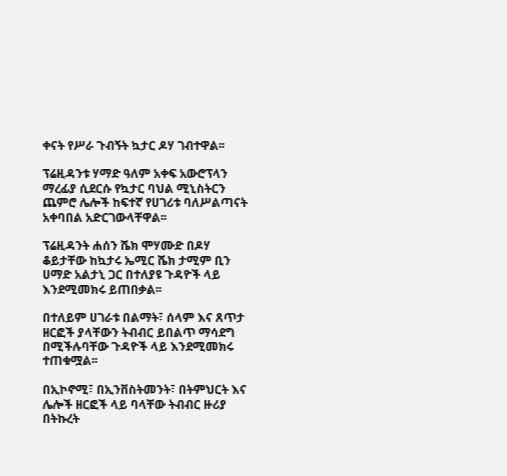ቀናት የሥራ ጉብኝት ኳታር ዶሃ ገብተዋል፡፡

ፕሬዚዳንቱ ሃማድ ዓለም አቀፍ አውሮፕላን ማረፊያ ሲደርሱ የኳታር ባህል ሚኒስትርን ጨምሮ ሌሎች ከፍተኛ የሀገሪቱ ባለሥልጣናት አቀባበል አድርገውላቸዋል፡፡

ፕሬዚዳንት ሐሰን ሼክ ሞሃሙድ በዶሃ ቆይታቸው ከኳታሩ ኤሚር ሼክ ታሚም ቢን ሀማድ አልታኒ ጋር በተለያዩ ጉዳዮች ላይ እንደሚመክሩ ይጠበቃል፡፡

በተለይም ሀገራቱ በልማት፣ ሰላም እና ጸጥታ ዘርፎች ያላቸውን ትብብር ይበልጥ ማሳደግ በሚችሉባቸው ጉዳዮች ላይ እንደሚመክሩ ተጠቁሟል፡፡

በኢኮኖሚ፣ በኢንቨስትመንት፣ በትምህርት እና ሌሎች ዘርፎች ላይ ባላቸው ትብብር ዙሪያ በትኩረት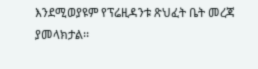እንደሚወያዩም የፕሬዚዳንቱ ጽህፈት ቤት መረጃ ያመላክታል፡፡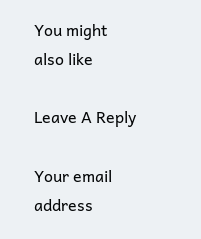You might also like

Leave A Reply

Your email address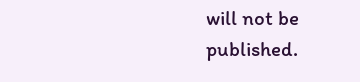will not be published.